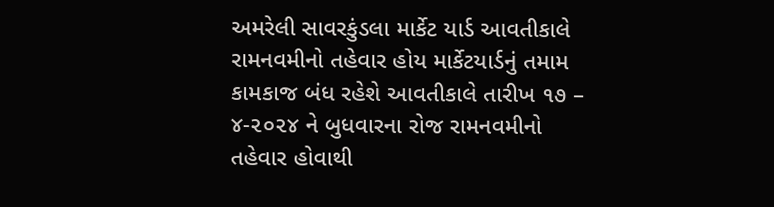અમરેલી સાવરકુંડલા માર્કેટ યાર્ડ આવતીકાલે રામનવમીનો તહેવાર હોય માર્કેટયાર્ડનું તમામ કામકાજ બંધ રહેશે આવતીકાલે તારીખ ૧૭ – ૪-૨૦૨૪ ને બુધવારના રોજ રામનવમીનો તહેવાર હોવાથી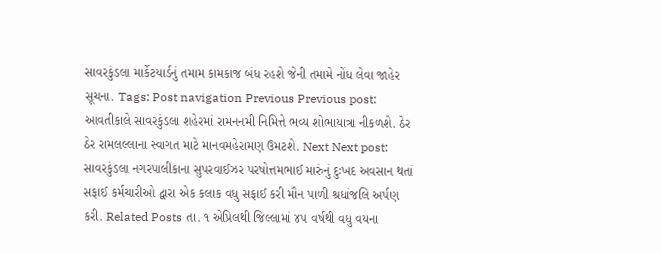સાવરકુંડલા માર્કેટયાર્ડનું તમામ કામકાજ બંધ રહશે જેની તમામે નોંધ લેવા જાહેર સૂચના. Tags: Post navigation Previous Previous post: આવતીકાલે સાવરકુંડલા શહેરમાં રામનનમી નિમિત્તે ભવ્ય શોભાયાત્રા નીકળશે. ઠેર ઠેર રામલલ્લાના સ્વાગત માટે માનવમહેરામણ ઉમટશે. Next Next post: સાવરકુંડલા નગરપાલીકાના સુપરવાઈઝર પરષોત્તમભાઈ મારુંનું દુઃખદ અવસાન થતાં સફાઈ કર્મચારીઓ દ્વારા એક કલાક વધુ સફાઈ કરી મૌન પાળી શ્રધાંજલિ અર્પણ કરી. Related Posts તા. ૧ એપ્રિલથી જિલ્લામાં ૪૫ વર્ષથી વધુ વયના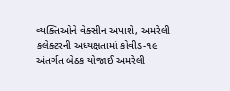વ્યક્તિઓને વેક્સીન અપાશે, અમરેલી કલેક્ટરની અધ્યક્ષતામાં કોવીડ-૧૯ અંતર્ગત બેઠક યોજાઈ અમરેલી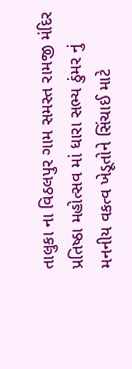તાલુકા ના વિઠલપુર ગામ સમસ્ત રામજી મંદિર પ્રતિષ્ઠા મહોત્સવ માં ધારા સભ્ય ઠુંમર નું મનનીય વકત્વ ખેડૂતોને સિંચાઈ માટે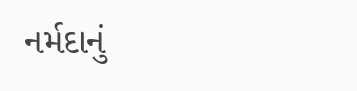નર્મદાનું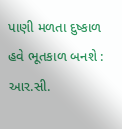પાણી મળતા દુષ્કાળ હવે ભૂતકાળ બનશે : આર.સી.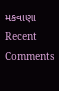મકવાણા
Recent Comments